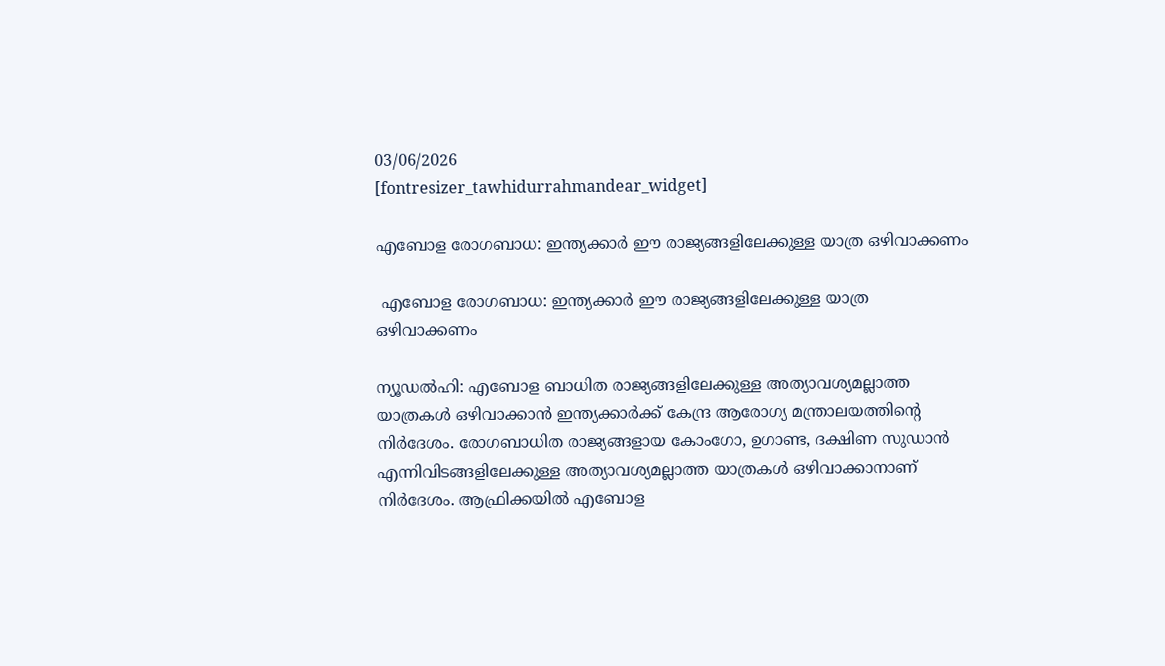03/06/2026
[fontresizer_tawhidurrahmandear_widget]

എബോള രോഗബാധ: ഇന്ത്യക്കാര്‍ ഈ രാജ്യങ്ങളിലേക്കുള്ള യാത്ര ഒഴിവാക്കണം

 എബോള രോഗബാധ: ഇന്ത്യക്കാര്‍ ഈ രാജ്യങ്ങളിലേക്കുള്ള യാത്ര ഒഴിവാക്കണം

ന്യൂഡല്‍ഹി: എബോള ബാധിത രാജ്യങ്ങളിലേക്കുള്ള അത്യാവശ്യമല്ലാത്ത യാത്രകള്‍ ഒഴിവാക്കാന്‍ ഇന്ത്യക്കാര്‍ക്ക് കേന്ദ്ര ആരോഗ്യ മന്ത്രാലയത്തിന്റെ നിര്‍ദേശം. രോഗബാധിത രാജ്യങ്ങളായ കോംഗോ, ഉഗാണ്ട, ദക്ഷിണ സുഡാന്‍ എന്നിവിടങ്ങളിലേക്കുള്ള അത്യാവശ്യമല്ലാത്ത യാത്രകള്‍ ഒഴിവാക്കാനാണ് നിര്‍ദേശം. ആഫ്രിക്കയില്‍ എബോള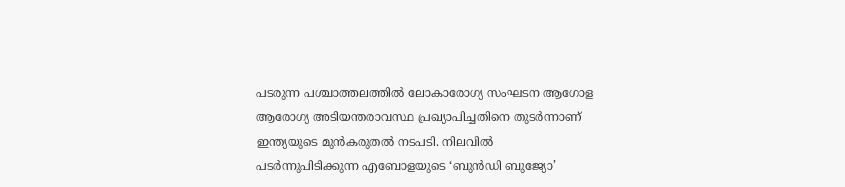പടരുന്ന പശ്ചാത്തലത്തില്‍ ലോകാരോഗ്യ സംഘടന ആഗോള ആരോഗ്യ അടിയന്തരാവസ്ഥ പ്രഖ്യാപിച്ചതിനെ തുടര്‍ന്നാണ് ഇന്ത്യയുടെ മുന്‍കരുതല്‍ നടപടി. നിലവില്‍ പടര്‍ന്നുപിടിക്കുന്ന എബോളയുടെ ‘ബുന്‍ഡി ബുജ്യോ’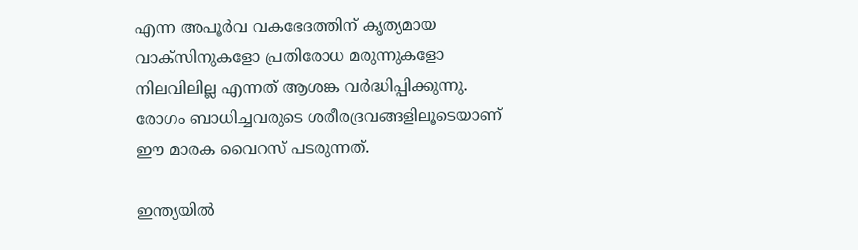എന്ന അപൂര്‍വ വകഭേദത്തിന് കൃത്യമായ വാക്‌സിനുകളോ പ്രതിരോധ മരുന്നുകളോ നിലവിലില്ല എന്നത് ആശങ്ക വര്‍ദ്ധിപ്പിക്കുന്നു. രോഗം ബാധിച്ചവരുടെ ശരീരദ്രവങ്ങളിലൂടെയാണ് ഈ മാരക വൈറസ് പടരുന്നത്.

ഇന്ത്യയില്‍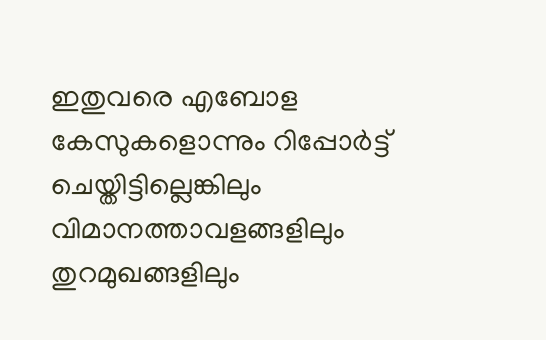ഇതുവരെ എബോള കേസുകളൊന്നും റിപ്പോര്‍ട്ട് ചെയ്തിട്ടില്ലെങ്കിലും വിമാനത്താവളങ്ങളിലും തുറമുഖങ്ങളിലും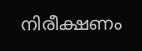നിരീക്ഷണം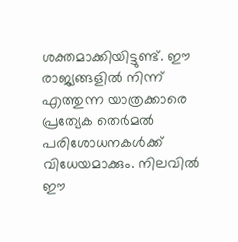ശക്തമാക്കിയിട്ടുണ്ട്. ഈ രാജ്യങ്ങളില്‍ നിന്ന് എത്തുന്ന യാത്രക്കാരെ പ്രത്യേക തെര്‍മല്‍ പരിശോധനകള്‍ക്ക് വിധേയമാക്കും. നിലവില്‍ ഈ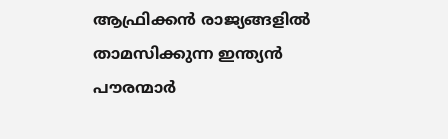ആഫ്രിക്കന്‍ രാജ്യങ്ങളില്‍ താമസിക്കുന്ന ഇന്ത്യന്‍ പൗരന്മാര്‍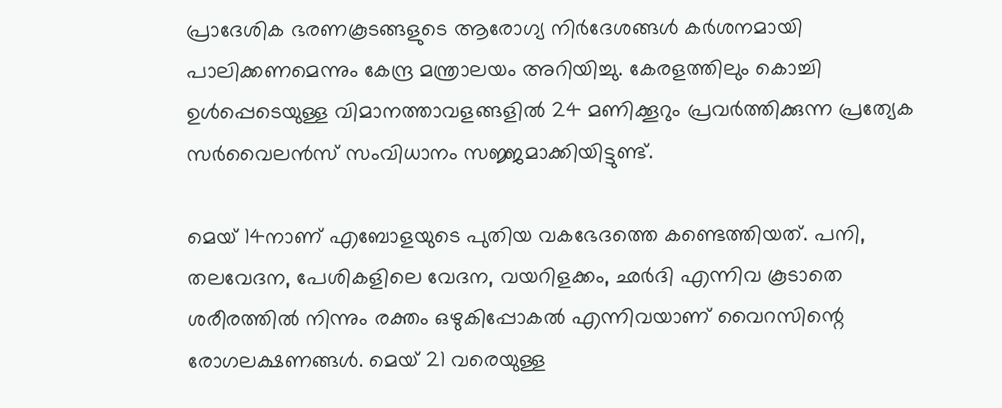പ്രാദേശിക ഭരണകൂടങ്ങളുടെ ആരോഗ്യ നിര്‍ദേശങ്ങള്‍ കര്‍ശനമായി പാലിക്കണമെന്നും കേന്ദ്ര മന്ത്രാലയം അറിയിച്ചു. കേരളത്തിലും കൊച്ചി ഉള്‍പ്പെടെയുള്ള വിമാനത്താവളങ്ങളില്‍ 24 മണിക്കൂറും പ്രവര്‍ത്തിക്കുന്ന പ്രത്യേക സര്‍വൈലന്‍സ് സംവിധാനം സജ്ജമാക്കിയിട്ടുണ്ട്.

മെയ് 14നാണ് എബോളയുടെ പുതിയ വകഭേദത്തെ കണ്ടെത്തിയത്. പനി, തലവേദന, പേശികളിലെ വേദന, വയറിളക്കം, ഛര്‍ദി എന്നിവ കൂടാതെ ശരീരത്തില്‍ നിന്നും രക്തം ഒഴുകിപ്പോകല്‍ എന്നിവയാണ് വൈറസിന്റെ രോഗലക്ഷണങ്ങള്‍. മെയ് 21 വരെയുള്ള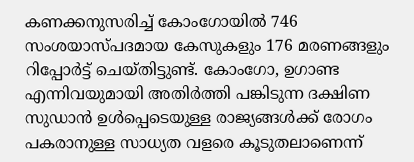കണക്കനുസരിച്ച് കോംഗോയില്‍ 746 സംശയാസ്പദമായ കേസുകളും 176 മരണങ്ങളും റിപ്പോര്‍ട്ട് ചെയ്തിട്ടുണ്ട്. കോംഗോ, ഉഗാണ്ട എന്നിവയുമായി അതിര്‍ത്തി പങ്കിടുന്ന ദക്ഷിണ സുഡാന്‍ ഉള്‍പ്പെടെയുള്ള രാജ്യങ്ങള്‍ക്ക് രോഗം പകരാനുള്ള സാധ്യത വളരെ കൂടുതലാണെന്ന്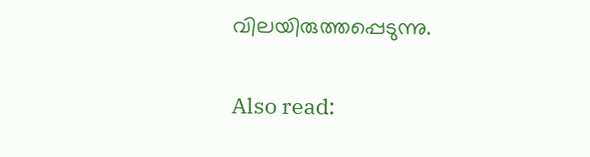വിലയിരുത്തപ്പെടുന്നു.

Also read: